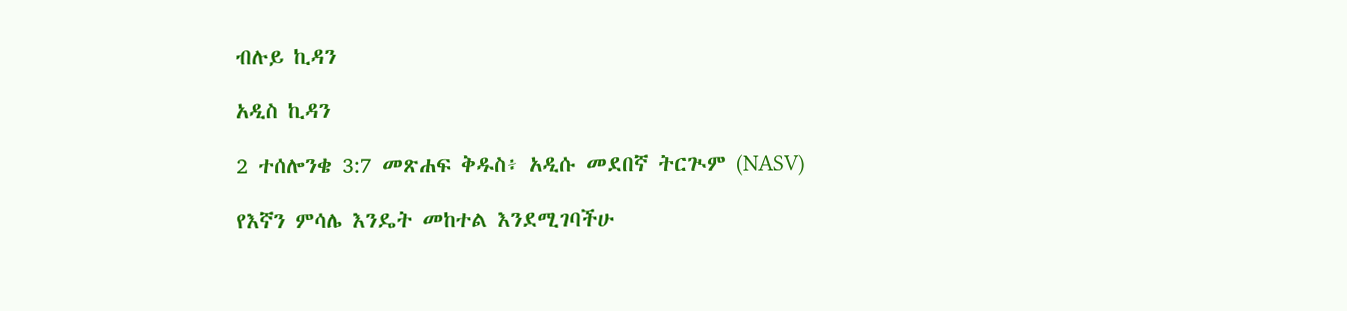ብሉይ ኪዳን

አዲስ ኪዳን

2 ተሰሎንቄ 3:7 መጽሐፍ ቅዱስ፥ አዲሱ መደበኛ ትርጒም (NASV)

የእኛን ምሳሌ እንዴት መከተል እንደሚገባችሁ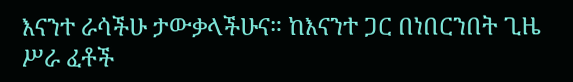እናንተ ራሳችሁ ታውቃላችሁና። ከእናንተ ጋር በነበርንበት ጊዜ ሥራ ፈቶች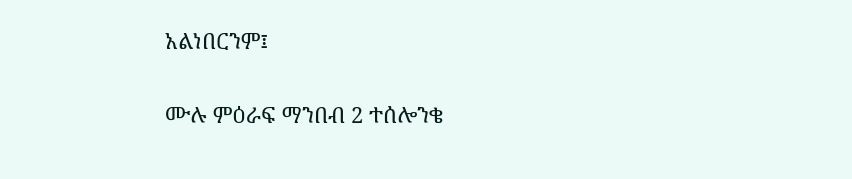አልነበርንም፤

ሙሉ ምዕራፍ ማንበብ 2 ተሰሎንቄ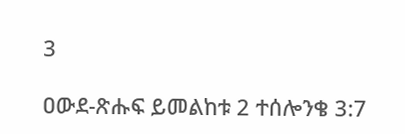3

ዐውደ-ጽሑፍ ይመልከቱ 2 ተሰሎንቄ 3:7